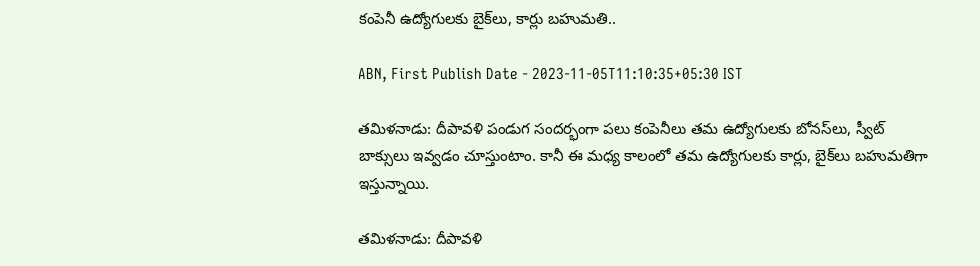కంపెనీ ఉద్యోగులకు బైక్‌లు, కార్లు బహుమతి..

ABN, First Publish Date - 2023-11-05T11:10:35+05:30 IST

తమిళనాడు: దీపావళి పండుగ సందర్భంగా పలు కంపెనీలు తమ ఉద్యోగులకు బోనస్‌లు, స్వీట్ బాక్సులు ఇవ్వడం చూస్తుంటాం. కానీ ఈ మధ్య కాలంలో తమ ఉద్యోగులకు కార్లు, బైక్‌లు బహుమతిగా ఇస్తున్నాయి.

తమిళనాడు: దీపావళి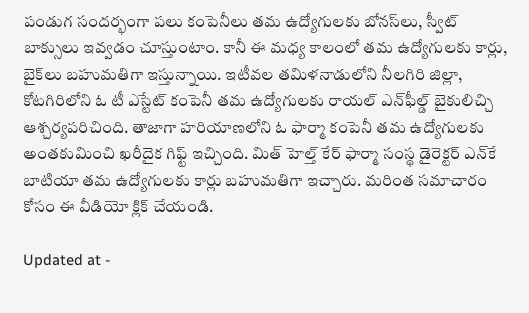పండుగ సందర్భంగా పలు కంపెనీలు తమ ఉద్యోగులకు బోనస్‌లు, స్వీట్ బాక్సులు ఇవ్వడం చూస్తుంటాం. కానీ ఈ మధ్య కాలంలో తమ ఉద్యోగులకు కార్లు, బైక్‌లు బహుమతిగా ఇస్తున్నాయి. ఇటీవల తమిళనాడులోని నీలగిరి జిల్లా, కోటగిరిలోని ఓ టీ ఎస్టేట్ కంపెనీ తమ ఉద్యోగులకు రాయల్ ఎన్‌ఫీల్డ్ బైకులిచ్చి ఆశ్చర్యపరిచింది. తాజాగా హరియాణలోని ఓ ఫార్మా కంపెనీ తమ ఉద్యోగులకు అంతకుమించి ఖరీదైక గిఫ్ట్ ఇచ్చింది. మిత్ హెల్త్ కేర్ ఫార్మా సంస్థ డైరెక్టర్ ఎన్‌కే బాటియా తమ ఉద్యోగులకు కార్లు బహుమతిగా ఇచ్చారు. మరింత సమాచారం కోసం ఈ వీడియో క్లిక్ చేయండి.

Updated at -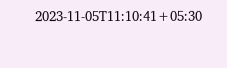2023-11-05T11:10:41+05:30